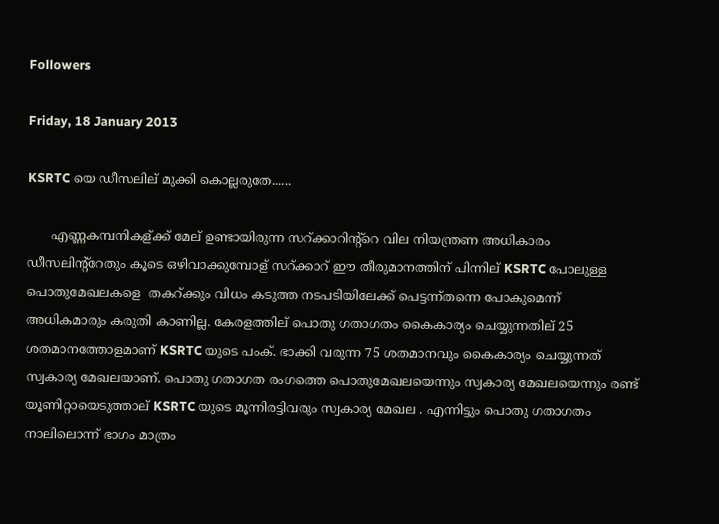Followers

Friday, 18 January 2013

KSRTC യെ ഡീസലില് മുക്കി കൊല്ലരുതേ......

      എണ്ണകമ്പനികള്ക്ക് മേല് ഉണ്ടായിരുന്ന സറ്ക്കാറിന്റ്റെ വില നിയന്ത്രണ അധികാരം ഡീസലിന്റ്റേതും കൂടെ ഒഴിവാക്കുമ്പോള് സറ്ക്കാറ് ഈ തീരുമാനത്തിന് പിന്നില് KSRTC പോലുള്ള പൊതുമേഖലകളെ  തകറ്ക്കും വിധം കടുത്ത നടപടിയിലേക്ക് പെട്ടന്ന്തന്നെ പോകുമെന്ന് അധികമാരും കരുതി കാണില്ല. കേരളത്തില് പൊതു ഗതാഗതം കൈകാര്യം ചെയ്യുന്നതില് 25 ശതമാനത്തോളമാണ് KSRTC യുടെ പംക്. ഭാക്കി വരുന്ന 75 ശതമാനവും കൈകാര്യം ചെയ്യുന്നത് സ്വകാര്യ മേഖലയാണ്. പൊതു ഗതാഗത രംഗത്തെ പൊതുമേഖലയെന്നും സ്വകാര്യ മേഖലയെന്നും രണ്ട് യൂണിറ്റായെടുത്താല് KSRTC യുടെ മൂന്നിരട്ടിവരും സ്വകാര്യ മേഖല . എന്നിട്ടും പൊതു ഗതാഗതം നാലിലൊന്ന് ഭാഗം മാത്രം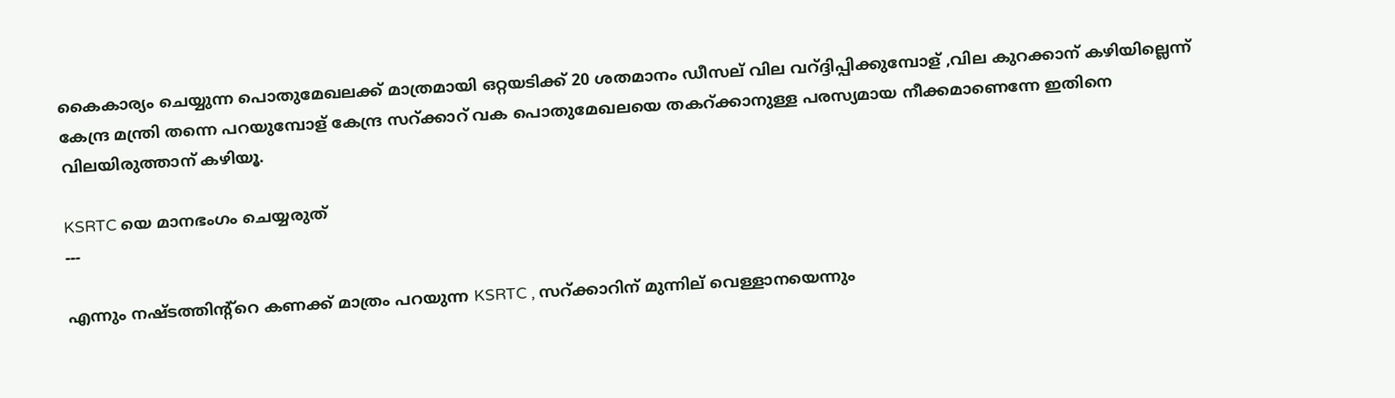കൈകാര്യം ചെയ്യുന്ന പൊതുമേഖലക്ക് മാത്രമായി ഒറ്റയടിക്ക് 20 ശതമാനം ഡീസല് വില വറ്ദ്ദിപ്പിക്കുമ്പോള് ,വില കുറക്കാന് കഴിയില്ലെന്ന് കേന്ദ്ര മന്ത്രി തന്നെ പറയുമ്പോള് കേന്ദ്ര സറ്ക്കാറ് വക പൊതുമേഖലയെ തകറ്ക്കാനുള്ള പരസ്യമായ നീക്കമാണെന്നേ ഇതിനെ വിലയിരുത്താന് കഴിയൂ.

KSRTC യെ മാനഭംഗം ചെയ്യരുത്
---

എന്നും നഷ്ടത്തിന്റ്റെ കണക്ക് മാത്രം പറയുന്ന KSRTC , സറ്ക്കാറിന് മുന്നില് വെള്ളാനയെന്നും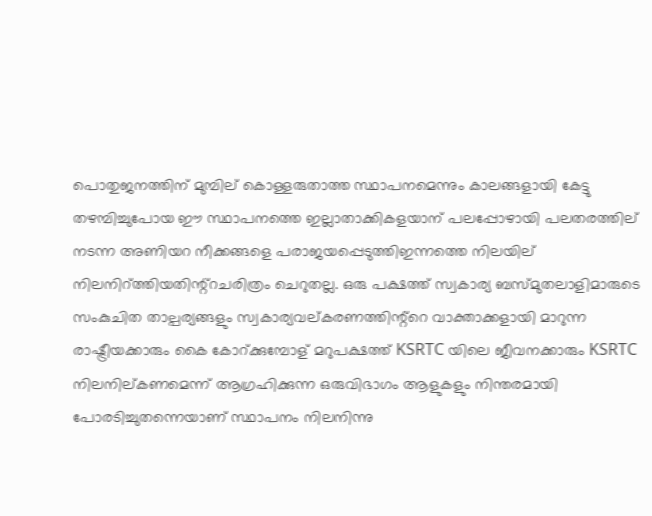പൊതുജനത്തിന് മുമ്പില് കൊള്ളരുതാത്ത സ്ഥാപനമെന്നും കാലങ്ങളായി കേട്ടു തഴമ്പിച്ചുപോയ ഈ സ്ഥാപനത്തെ ഇല്ലാതാക്കികളയാന് പലപ്പോഴായി പലതരത്തില് നടന്ന അണിയറ നീക്കങ്ങളെ പരാജയപ്പെടുത്തിഇന്നത്തെ നിലയില് നിലനിറ്ത്തിയതിന്റ്റചരിത്രം ചെറുതല്ല. ഒരു പക്ഷത്ത് സ്വകാര്യ ബസ്മുതലാളിമാരുടെ സംകുചിത താല്പര്യങ്ങളും സ്വകാര്യവല്കരണത്തിന്റ്റെ വാക്താക്കളായി മാറുന്ന രാഷ്ട്രീയക്കാരും കൈ കോറ്ക്കുമ്പോള് മറുപക്ഷത്ത് KSRTC യിലെ ജീവനക്കാരും KSRTC നിലനില്കണമെന്ന് ആഗ്രഹിക്കുന്ന ഒരുവിഭാഗം ആളുകളും നിന്തരമായി പോരടിച്ചുതന്നെയാണ് സ്ഥാപനം നിലനിന്നു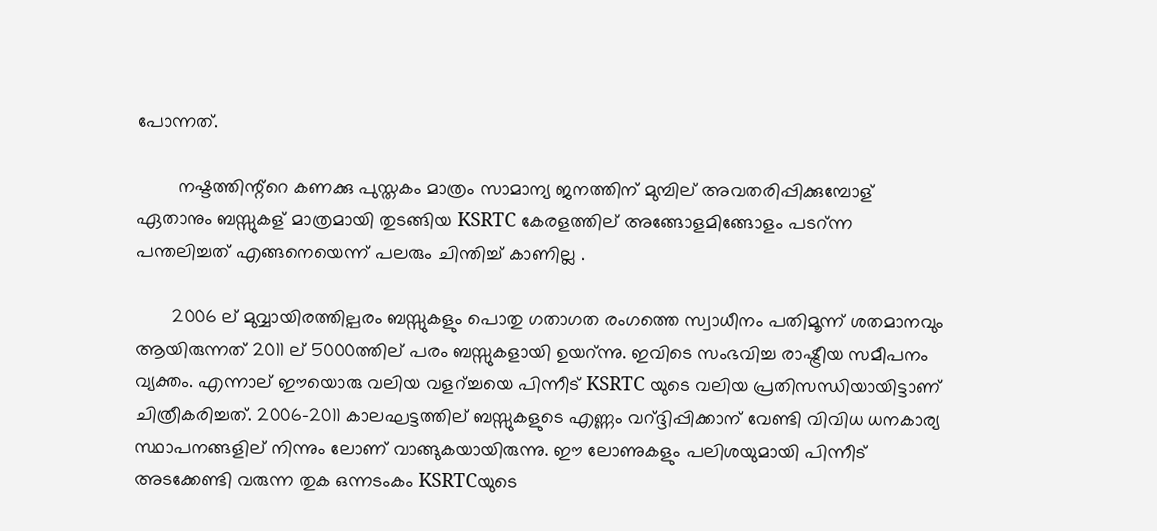പോന്നത്.

        നഷ്ടത്തിന്റ്റെ കണക്കു പുസ്തകം മാത്രം സാമാന്യ ജനത്തിന് മുമ്പില് അവതരിപ്പിക്കുമ്പോള് ഏതാനും ബസ്സുകള് മാത്രമായി തുടങ്ങിയ KSRTC കേരളത്തില് അങ്ങോളമിങ്ങോളം പടറ്ന്ന പന്തലിച്ചത് എങ്ങനെയെന്ന് പലരും ചിന്തിച്ച് കാണില്ല .

       2006 ല് മുവ്വായിരത്തില്പരം ബസ്സുകളും പൊതു ഗതാഗത രംഗത്തെ സ്വാധീനം പതിമൂന്ന് ശതമാനവും ആയിരുന്നത് 2011 ല് 5000ത്തില് പരം ബസ്സുകളായി ഉയറ്ന്നു. ഇവിടെ സംഭവിച്ച രാഷ്ട്രീയ സമീപനം വ്യക്തം. എന്നാല് ഈയൊരു വലിയ വളറ്ച്ചയെ പിന്നീട് KSRTC യുടെ വലിയ പ്രതിസന്ധിയായിട്ടാണ് ചിത്രീകരിച്ചത്. 2006-2011 കാലഘട്ടത്തില് ബസ്സുകളുടെ എണ്ണം വറ്ദ്ദിപ്പിക്കാന് വേണ്ടി വിവിധ ധനകാര്യ സ്ഥാപനങ്ങളില് നിന്നും ലോണ് വാങ്ങുകയായിരുന്നു. ഈ ലോണുകളും പലിശയുമായി പിന്നീട് അടക്കേണ്ടി വരുന്ന തുക ഒന്നടംകം KSRTCയുടെ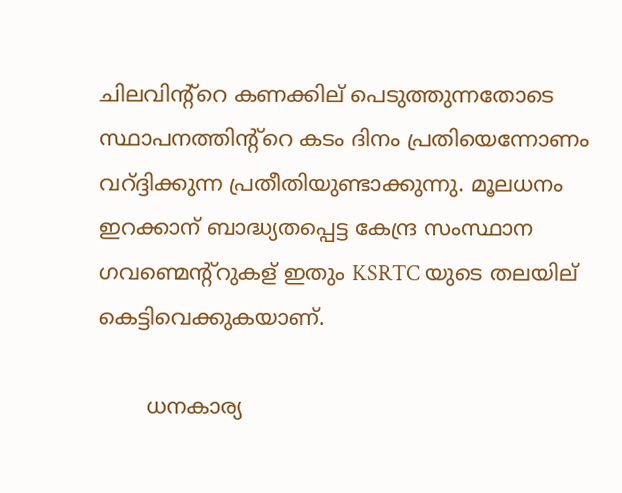ചിലവിന്റ്റെ കണക്കില് പെടുത്തുന്നതോടെ സ്ഥാപനത്തിന്റ്റെ കടം ദിനം പ്രതിയെന്നോണം വറ്ദ്ദിക്കുന്ന പ്രതീതിയുണ്ടാക്കുന്നു. മൂലധനം ഇറക്കാന് ബാദ്ധ്യതപ്പെട്ട കേന്ദ്ര സംസ്ഥാന ഗവണ്മെന്റ്റുകള് ഇതും KSRTC യുടെ തലയില് കെട്ടിവെക്കുകയാണ്.

       ധനകാര്യ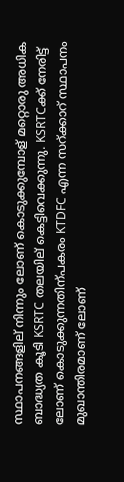സ്ഥാപനങ്ങളില് നിന്നും ലോണ് കൊടുക്കുമ്പോള് മറ്റൊരു അധിക ബാദ്ധ്യത കൂടി KSRTC തലയില് കെട്ടിവെക്കുന്നു. KSRTCക്ക് നേരിട്ട് ലോണ് കൊടുക്കുന്നതിന്പകരം KTDFC എന്ന സറ്ക്കാറ് സ്ഥാപനം മുഖാന്തിരമാണ് ലോണ്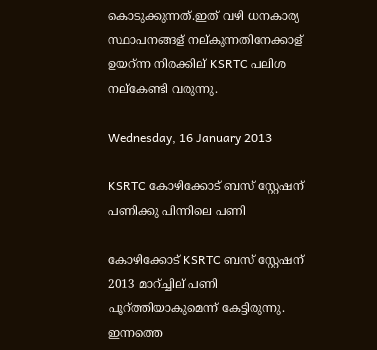കൊടുക്കുന്നത്.ഇത് വഴി ധനകാര്യ സ്ഥാപനങ്ങള് നല്കുന്നതിനേക്കാള് ഉയറ്ന്ന നിരക്കില് KSRTC പലിശ നല്കേണ്ടി വരുന്നു.

Wednesday, 16 January 2013

KSRTC കോഴിക്കോട് ബസ് സ്റ്റേഷന് പണിക്കു പിന്നിലെ പണി

കോഴിക്കോട് KSRTC ബസ് സ്റ്റേഷന് 2013 മാറ്ച്ചില് പണി പൂറ്ത്തിയാകുമെന്ന് കേട്ടിരുന്നു. ഇന്നത്തെ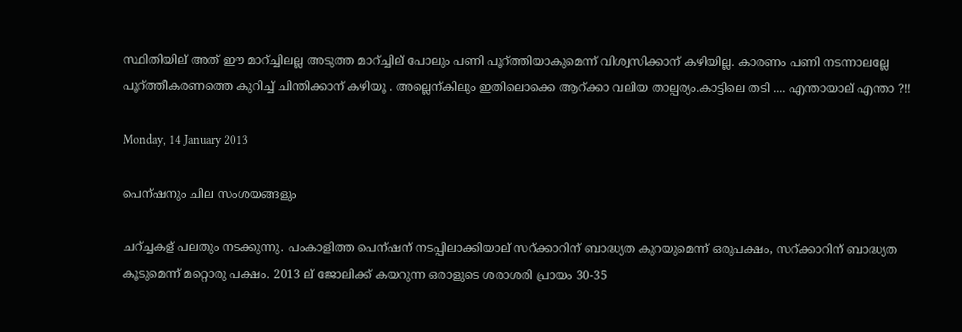സ്ഥിതിയില് അത് ഈ മാറ്ച്ചിലല്ല അടുത്ത മാറ്ച്ചില് പോലും പണി പൂറ്ത്തിയാകുമെന്ന് വിശ്വസിക്കാന് കഴിയില്ല. കാരണം പണി നടന്നാലല്ലേ പൂറ്ത്തീകരണത്തെ കുറിച്ച് ചിന്തിക്കാന് കഴിയൂ . അല്ലെന്കിലും ഇതിലൊക്കെ ആറ്ക്കാ വലിയ താല്പര്യം.കാട്ടിലെ തടി .... എന്തായാല് എന്താ ?!!

Monday, 14 January 2013

പെന്ഷനും ചില സംശയങ്ങളും

ചറ്ച്ചകള് പലതും നടക്കുന്നു. പംകാളിത്ത പെന്ഷന് നടപ്പിലാക്കിയാല് സറ്ക്കാറിന് ബാദ്ധ്യത കുറയുമെന്ന് ഒരുപക്ഷം, സറ്ക്കാറിന് ബാദ്ധ്യത കൂടുമെന്ന് മറ്റൊരു പക്ഷം. 2013 ല് ജോലിക്ക് കയറുന്ന ഒരാളുടെ ശരാശരി പ്രായം 30-35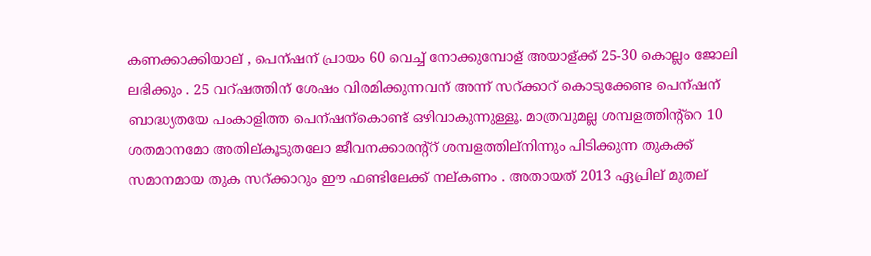കണക്കാക്കിയാല് , പെന്ഷന് പ്രായം 60 വെച്ച് നോക്കുമ്പോള് അയാള്ക്ക് 25-30 കൊല്ലം ജോലി ലഭിക്കും . 25 വറ്ഷത്തിന് ശേഷം വിരമിക്കുന്നവന് അന്ന് സറ്ക്കാറ് കൊടുക്കേണ്ട പെന്ഷന് ബാദ്ധ്യതയേ പംകാളിത്ത പെന്ഷന്കൊണ്ട് ഒഴിവാകുന്നുള്ളൂ. മാത്രവുമല്ല ശമ്പളത്തിന്റ്റെ 10 ശതമാനമോ അതില്കൂടുതലോ ജീവനക്കാരന്റ്റ് ശമ്പളത്തില്നിന്നും പിടിക്കുന്ന തുകക്ക് സമാനമായ തുക സറ്ക്കാറും ഈ ഫണ്ടിലേക്ക് നല്കണം . അതായത് 2013 ഏപ്രില് മുതല്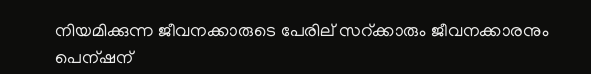നിയമിക്കുന്ന ജീവനക്കാരുടെ പേരില് സറ്ക്കാരും ജീവനക്കാരനും പെന്ഷന്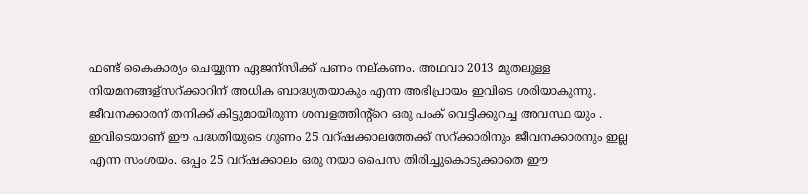ഫണ്ട് കൈകാര്യം ചെയ്യുന്ന ഏജന്സിക്ക് പണം നല്കണം. അഥവാ 2013 മുതലുള്ള നിയമനങ്ങള്സറ്ക്കാറിന് അധിക ബാദ്ധ്യതയാകും എന്ന അഭിപ്രായം ഇവിടെ ശരിയാകുന്നു. ജീവനക്കാരന് തനിക്ക് കിട്ടുമായിരുന്ന ശമ്പളത്തിന്റ്റെ ഒരു പംക് വെട്ടിക്കുറച്ച അവസ്ഥ യും . ഇവിടെയാണ് ഈ പദ്ധതിയുടെ ഗുണം 25 വറ്ഷക്കാലത്തേക്ക് സറ്ക്കാരിനും ജീവനക്കാരനും ഇല്ല എന്ന സംശയം. ഒപ്പം 25 വറ്ഷക്കാലം ഒരു നയാ പൈസ തിരിച്ചുകൊടുക്കാതെ ഈ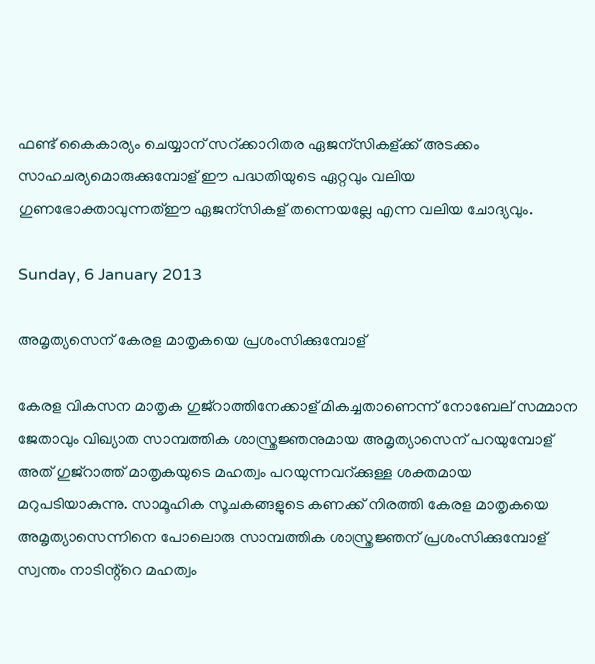ഫണ്ട് കൈകാര്യം ചെയ്യാന് സറ്ക്കാറിതര ഏജന്സികള്ക്ക് അടക്കം സാഹചര്യമൊരുക്കുമ്പോള് ഈ പദ്ധതിയുടെ ഏറ്റവും വലിയ ഗുണഭോക്താവുന്നത്ഈ ഏജന്സികള് തന്നെയല്ലേ എന്ന വലിയ ചോദ്യവും.

Sunday, 6 January 2013

അമൃത്യസെന് കേരള മാതൃകയെ പ്രശംസിക്കുമ്പോള്

കേരള വികസന മാതൃക ഗുജ്റാത്തിനേക്കാള് മികച്ചതാണെന്ന് നോബേല് സമ്മാന ജേതാവും വിഖ്യാത സാമ്പത്തിക ശാസ്ത്രജ്ഞനുമായ അമൃത്യാസെന് പറയുമ്പോള് അത് ഗുജ്റാത്ത് മാതൃകയുടെ മഹത്വം പറയുന്നവറ്ക്കുള്ള ശക്തമായ മറുപടിയാകുന്നു. സാമൂഹിക സൂചകങ്ങളുടെ കണക്ക് നിരത്തി കേരള മാതൃകയെ അമൃത്യാസെന്നിനെ പോലൊരു സാമ്പത്തിക ശാസ്ത്രജ്ഞന് പ്രശംസിക്കുമ്പോള് സ്വന്തം നാടിന്റ്റെ മഹത്വം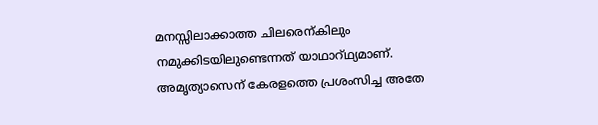മനസ്സിലാക്കാത്ത ചിലരെന്കിലും നമുക്കിടയിലുണ്ടെന്നത് യാഥാറ്ഥ്യമാണ്. അമൃത്യാസെന് കേരളത്തെ പ്രശംസിച്ച അതേ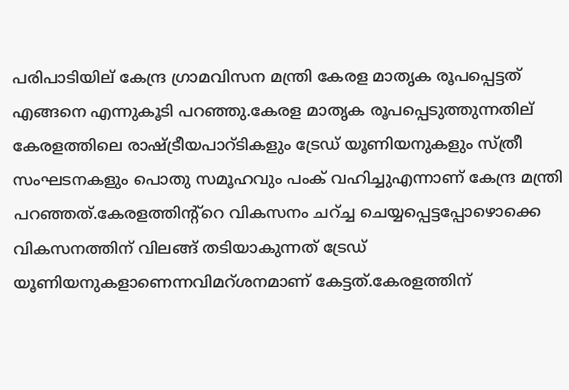പരിപാടിയില് കേന്ദ്ര ഗ്രാമവിസന മന്ത്രി കേരള മാതൃക രൂപപ്പെട്ടത് എങ്ങനെ എന്നുകൂടി പറഞ്ഞു.കേരള മാതൃക രൂപപ്പെടുത്തുന്നതില് കേരളത്തിലെ രാഷ്ട്രീയപാറ്ടികളും ട്രേഡ് യൂണിയനുകളും സ്ത്രീ സംഘടനകളും പൊതു സമൂഹവും പംക് വഹിച്ചുഎന്നാണ് കേന്ദ്ര മന്ത്രി പറഞ്ഞത്.കേരളത്തിന്റ്റെ വികസനം ചറ്ച്ച ചെയ്യപ്പെട്ടപ്പോഴൊക്കെ വികസനത്തിന് വിലങ്ങ് തടിയാകുന്നത് ട്രേഡ് യൂണിയനുകളാണെന്നവിമറ്ശനമാണ് കേട്ടത്.കേരളത്തിന്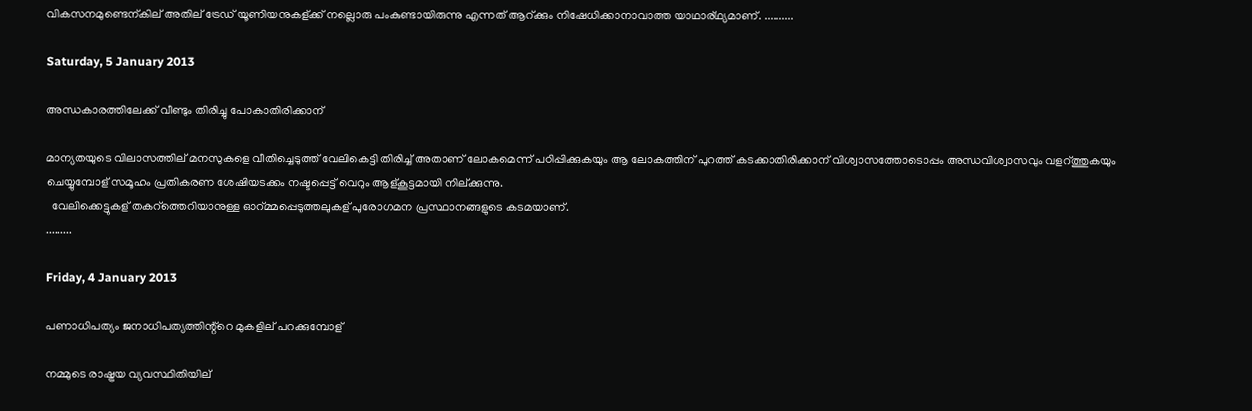വികസനമുണ്ടെന്കില് അതില് ട്രേഡ് യൂണിയനുകള്ക്ക് നല്ലൊരു പംകുണ്ടായിരുന്നു എന്നത് ആറ്ക്കും നിഷേധിക്കാനാവാത്ത യാഥാര്ഥ്യമാണ്. ..........

Saturday, 5 January 2013

അന്ധകാരത്തിലേക്ക് വീണ്ടും തിരിച്ചു പോകാതിരിക്കാന്

മാന്യതയുടെ വിലാസത്തില് മനസുകളെ വീതിച്ചെടുത്ത് വേലികെട്ടി തിരിച്ച് അതാണ് ലോകമെന്ന് പഠിപ്പിക്കുകയും ആ ലോകത്തിന് പുറത്ത് കടക്കാതിരിക്കാന് വിശ്വാസത്തോടൊപ്പം അന്ധവിശ്വാസവും വളറ്ത്തുകയും ചെയ്യുമ്പോള് സമൂഹം പ്രതികരണ ശേഷിയടക്കം നഷ്ടപ്പെട്ട് വെറും ആള്കൂട്ടമായി നില്ക്കുന്നു.
  വേലിക്കെട്ടുകള് തകറ്ത്തെറിയാനുള്ള ഓറ്മ്മപ്പെടുത്തലുകള് പുരോഗമന പ്രസ്ഥാനങ്ങളുടെ കടമയാണ്.
.........

Friday, 4 January 2013

പണാധിപത്യം ജനാധിപത്യത്തിന്റ്റെ മുകളില് പറക്കുമ്പോള്

നമ്മുടെ രാഷ്ട്രയ വ്യവസ്ഥിതിയില്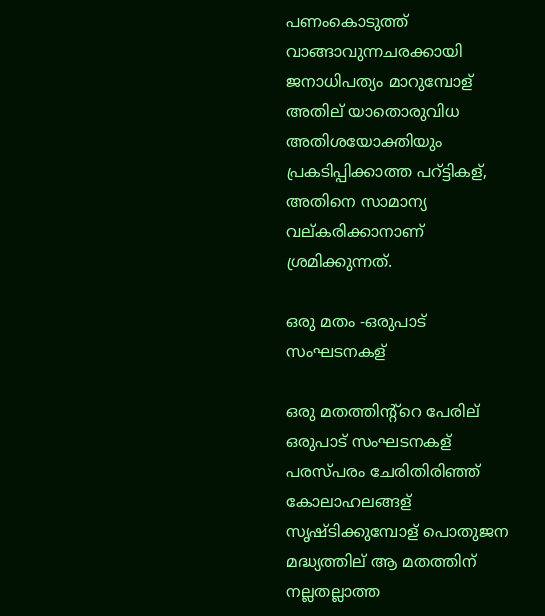പണംകൊടുത്ത് വാങ്ങാവുന്നചരക്കായി ജനാധിപത്യം മാറുമ്പോള് അതില് യാതൊരുവിധ അതിശയോക്തിയും പ്രകടിപ്പിക്കാത്ത പറ്ട്ടികള്, അതിനെ സാമാന്യ വല്കരിക്കാനാണ് ശ്രമിക്കുന്നത്.

ഒരു മതം -ഒരുപാട് സംഘടനകള്

ഒരു മതത്തിന്റ്റെ പേരില് ഒരുപാട് സംഘടനകള് പരസ്പരം ചേരിതിരിഞ്ഞ് കോലാഹലങ്ങള് സൃഷ്ടിക്കുമ്പോള് പൊതുജന മദ്ധ്യത്തില് ആ മതത്തിന് നല്ലതല്ലാത്ത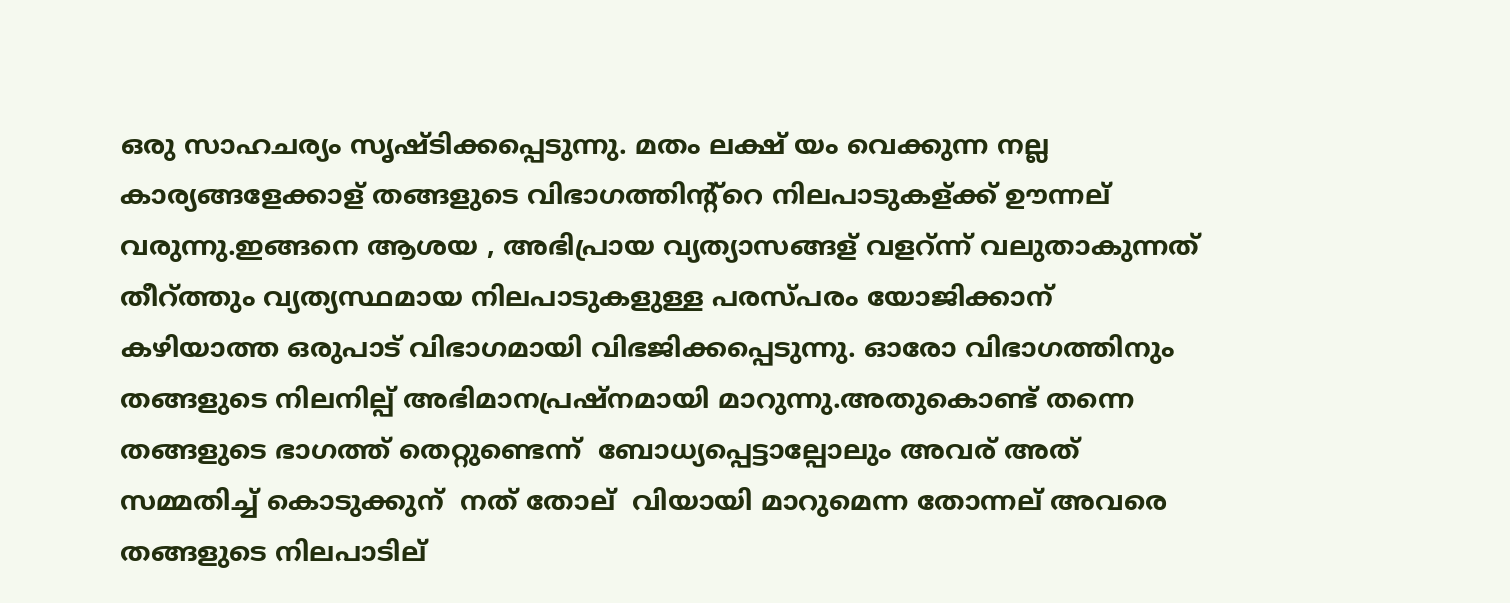ഒരു സാഹചര്യം സൃഷ്ടിക്കപ്പെടുന്നു. മതം ലക്ഷ് യം വെക്കുന്ന നല്ല കാര്യങ്ങളേക്കാള് തങ്ങളുടെ വിഭാഗത്തിന്റ്റെ നിലപാടുകള്ക്ക് ഊന്നല് വരുന്നു.ഇങ്ങനെ ആശയ , അഭിപ്രായ വ്യത്യാസങ്ങള് വളറ്ന്ന് വലുതാകുന്നത് തീറ്ത്തും വ്യത്യസ്ഥമായ നിലപാടുകളുള്ള പരസ്പരം യോജിക്കാന് കഴിയാത്ത ഒരുപാട് വിഭാഗമായി വിഭജിക്കപ്പെടുന്നു. ഓരോ വിഭാഗത്തിനും തങ്ങളുടെ നിലനില്പ് അഭിമാനപ്രഷ്നമായി മാറുന്നു.അതുകൊണ്ട് തന്നെ തങ്ങളുടെ ഭാഗത്ത് തെറ്റുണ്ടെന്ന്  ബോധ്യപ്പെട്ടാല്പോലും അവര് അത് സമ്മതിച്ച് കൊടുക്കുന്  നത് തോല്  വിയായി മാറുമെന്ന തോന്നല് അവരെ തങ്ങളുടെ നിലപാടില്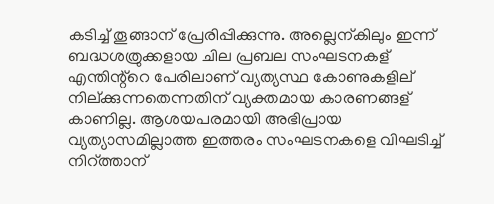കടിച്ച് തൂങ്ങാന് പ്രേരിപ്പിക്കുന്നു. അല്ലെന്കിലും ഇന്ന് ബദ്ധശത്രുക്കളായ ചില പ്രബല സംഘടനകള് എന്തിന്റ്റെ പേരിലാണ് വ്യത്യസ്ഥ കോണുകളില് നില്ക്കുന്നതെന്നതിന് വ്യക്തമായ കാരണങ്ങള് കാണില്ല. ആശയപരമായി അഭിപ്രായ വ്യത്യാസമില്ലാത്ത ഇത്തരം സംഘടനകളെ വിഘടിച്ച് നിറ്ത്താന്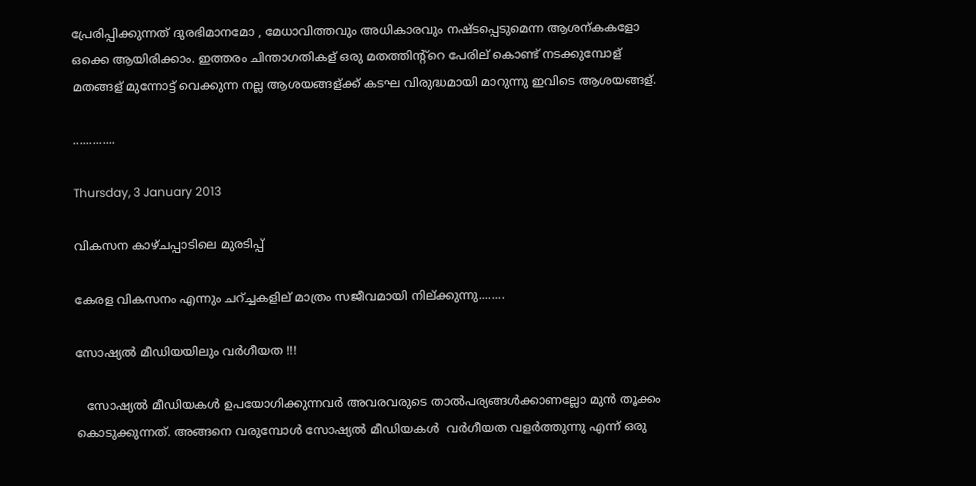പ്രേരിപ്പിക്കുന്നത് ദുരഭിമാനമോ , മേധാവിത്തവും അധികാരവും നഷ്ടപ്പെടുമെന്ന ആശന്കകളോ ഒക്കെ ആയിരിക്കാം. ഇത്തരം ചിന്താഗതികള് ഒരു മതത്തിന്റ്റെ പേരില് കൊണ്ട് നടക്കുമ്പോള് മതങ്ങള് മുന്നോട്ട് വെക്കുന്ന നല്ല ആശയങ്ങള്ക്ക് കടഘ വിരുദ്ധമായി മാറുന്നു ഇവിടെ ആശയങ്ങള്.

.............

Thursday, 3 January 2013

വികസന കാഴ്ചപ്പാടിലെ മുരടിപ്പ്

കേരള വികസനം എന്നും ചറ്ച്ചകളില് മാത്രം സജീവമായി നില്ക്കുന്നു........

സോഷ്യല്‍ മീഡിയയിലും വര്‍ഗീയത !!!

   സോഷ്യല്‍ മീഡിയകള്‍ ഉപയോഗിക്കുന്നവര്‍ അവരവരുടെ താല്‍പര്യങ്ങള്‍ക്കാണല്ലോ മുന്‍ തൂക്കം കൊടുക്കുന്നത്. അങ്ങനെ വരുമ്പോള്‍ സോഷ്യല്‍ മീഡിയകള്‍  വര്‍ഗീയത വളര്‍ത്തുന്നു എന്ന് ഒരു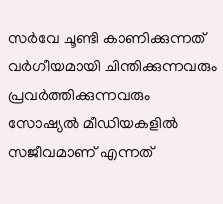സര്‍വേ ചൂണ്ടി കാണിക്കുന്നത് വര്‍ഗീയമായി ചിന്തിക്കുന്നവരും പ്രവര്‍ത്തിക്കുന്നവരും സോഷ്യല്‍ മീഡിയകളില്‍  സജീവമാണ് എന്നത്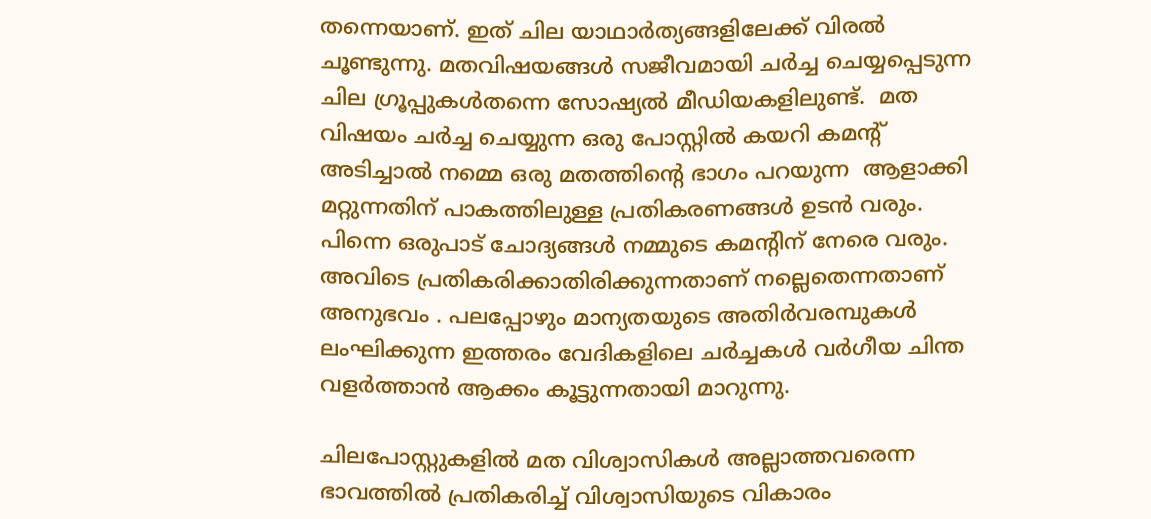തന്നെയാണ്. ഇത് ചില യാഥാര്‍ത്യങ്ങളിലേക്ക് വിരല്‍ ചൂണ്ടുന്നു. മതവിഷയങ്ങള്‍ സജീവമായി ചര്‍ച്ച ചെയ്യപ്പെടുന്ന ചില ഗ്രൂപ്പുകള്‍തന്നെ സോഷ്യല്‍ മീഡിയകളിലുണ്ട്.  മത വിഷയം ചര്‍ച്ച ചെയ്യുന്ന ഒരു പോസ്റ്റില്‍ കയറി കമന്‍റ് അടിച്ചാല്‍ നമ്മെ ഒരു മതത്തിന്‍റെ ഭാഗം പറയുന്ന  ആളാക്കി മറ്റുന്നതിന് പാകത്തിലുള്ള പ്രതികരണങ്ങള്‍ ഉടന്‍ വരും. പിന്നെ ഒരുപാട് ചോദ്യങ്ങള്‍ നമ്മുടെ കമന്‍റിന് നേരെ വരും. അവിടെ പ്രതികരിക്കാതിരിക്കുന്നതാണ് നല്ലെതെന്നതാണ് അനുഭവം . പലപ്പോഴും മാന്യതയുടെ അതിര്‍വരമ്പുകള്‍ ലംഘിക്കുന്ന ഇത്തരം വേദികളിലെ ചര്‍ച്ചകള്‍ വര്‍ഗീയ ചിന്ത വളര്‍ത്താന്‍ ആക്കം കൂട്ടുന്നതായി മാറുന്നു.

ചിലപോസ്റ്റുകളില്‍ മത വിശ്വാസികള്‍ അല്ലാത്തവരെന്ന ഭാവത്തില്‍ പ്രതികരിച്ച് വിശ്വാസിയുടെ വികാരം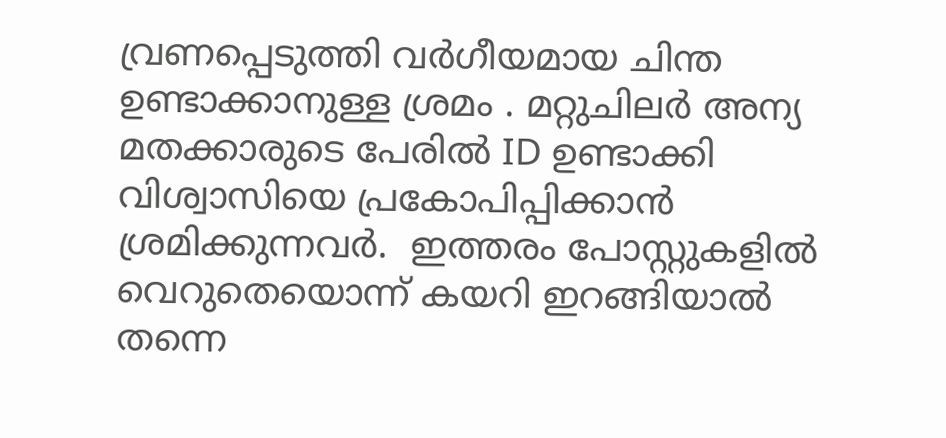വ്രണപ്പെടുത്തി വര്‍ഗീയമായ ചിന്ത ഉണ്ടാക്കാനുള്ള ശ്രമം . മറ്റുചിലര്‍ അന്യ മതക്കാരുടെ പേരില്‍ ID ഉണ്ടാക്കി വിശ്വാസിയെ പ്രകോപിപ്പിക്കാന്‍ ശ്രമിക്കുന്നവര്‍.  ഇത്തരം പോസ്റ്റുകളില്‍  വെറുതെയൊന്ന് കയറി ഇറങ്ങിയാല്‍ തന്നെ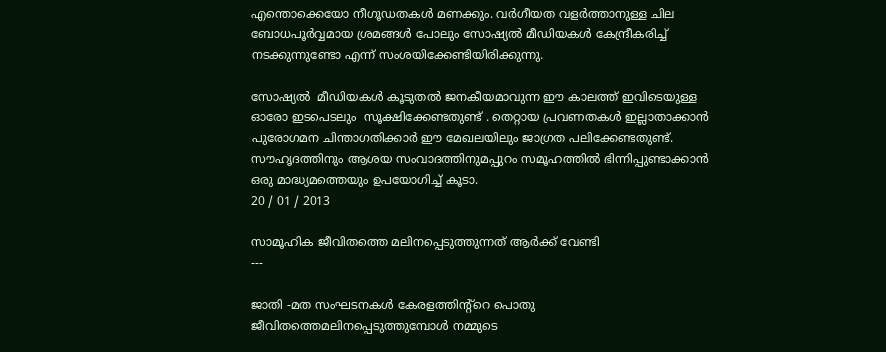എന്തൊക്കെയോ നീഗൂഡതകള്‍ മണക്കും. വര്‍ഗീയത വളര്‍ത്താനുള്ള ചില ബോധപൂര്‍വ്വമായ ശ്രമങ്ങള്‍ പോലും സോഷ്യല്‍ മീഡിയകള്‍ കേന്ദ്രീകരിച്ച് നടക്കുന്നുണ്ടോ എന്ന് സംശയിക്കേണ്ടിയിരിക്കുന്നു.

സോഷ്യല്‍  മീഡിയകള്‍ കൂടുതല്‍ ജനകീയമാവുന്ന ഈ കാലത്ത് ഇവിടെയുള്ള ഓരോ ഇടപെടലും  സൂക്ഷിക്കേണ്ടതുണ്ട് . തെറ്റായ പ്രവണതകള്‍ ഇല്ലാതാക്കാന്‍ പുരോഗമന ചിന്താഗതിക്കാര്‍ ഈ മേഖലയിലും ജാഗ്രത പലിക്കേണ്ടതുണ്ട്. സൗഹൃദത്തിനും ആശയ സംവാദത്തിനുമപ്പുറം സമൂഹത്തില്‍ ഭിന്നിപ്പുണ്ടാക്കാന്‍ ഒരു മാദ്ധ്യമത്തെയും ഉപയോഗിച്ച് കൂടാ.
20 / 01 / 2013

സാമൂഹിക ജീവിതത്തെ മലിനപ്പെടുത്തുന്നത് ആര്‍ക്ക് വേണ്ടി
---

ജാതി -മത സംഘടനകള്‍ കേരളത്തിന്റ്റെ പൊതു ജീവിതത്തെമലിനപ്പെടുത്തുമ്പോള്‍ നമ്മുടെ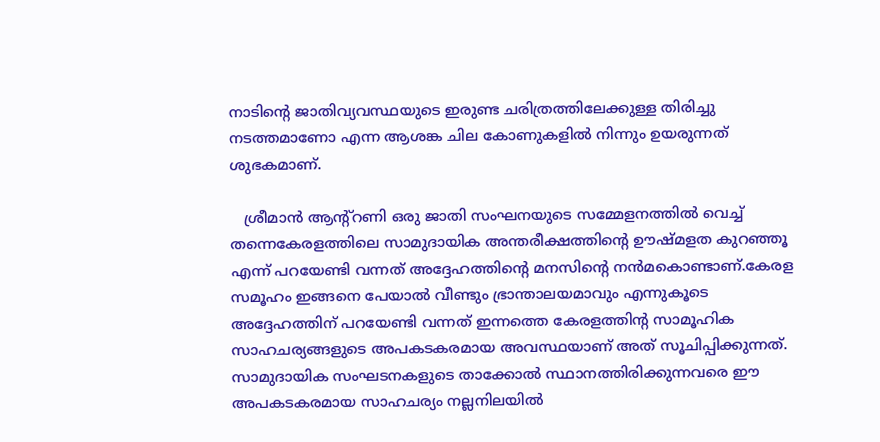നാടിന്‍റെ ജാതിവ്യവസ്ഥയുടെ ഇരുണ്ട ചരിത്രത്തിലേക്കുള്ള തിരിച്ചു നടത്തമാണോ എന്ന ആശങ്ക ചില കോണുകളില്‍ നിന്നും ഉയരുന്നത് ശുഭകമാണ്.

   ശ്രീമാന്‍ ആന്റ്റണി ഒരു ജാതി സംഘനയുടെ സമ്മേളനത്തില്‍ വെച്ച് തന്നെകേരളത്തിലെ സാമുദായിക അന്തരീക്ഷത്തിന്‍റെ ഊഷ്മളത കുറഞ്ഞൂ എന്ന് പറയേണ്ടി വന്നത് അദ്ദേഹത്തിന്‍റെ മനസിന്‍റെ നന്‍മകൊണ്ടാണ്.കേരള സമൂഹം ഇങ്ങനെ പേയാല്‍ വീണ്ടും ഭ്രാന്താലയമാവും എന്നുകൂടെ അദ്ദേഹത്തിന് പറയേണ്ടി വന്നത് ഇന്നത്തെ കേരളത്തിന്‍റ സാമൂഹിക സാഹചര്യങ്ങളുടെ അപകടകരമായ അവസ്ഥയാണ് അത് സൂചിപ്പിക്കുന്നത്. സാമുദായിക സംഘടനകളുടെ താക്കോല്‍ സ്ഥാനത്തിരിക്കുന്നവരെ ഈ അപകടകരമായ സാഹചര്യം നല്ലനിലയില്‍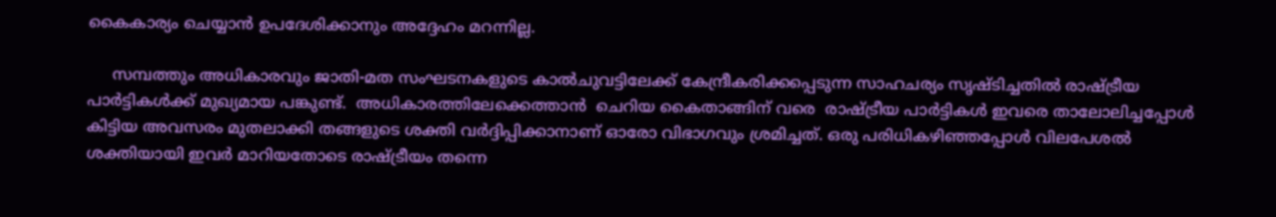കൈകാര്യം ചെയ്യാന്‍ ഉപദേശിക്കാനും അദ്ദേഹം മറന്നില്ല.

     സമ്പത്തും അധികാരവും ജാതി-മത സംഘടനകളുടെ കാല്‍ചുവട്ടിലേക്ക് കേന്ദ്രീകരിക്കപ്പെടുന്ന സാഹചര്യം സൃഷ്ടിച്ചതില്‍ രാഷ്ട്രീയ പാര്‍ട്ടികള്‍ക്ക് മുഖ്യമായ പങ്കുണ്ട്.  അധികാരത്തിലേക്കെത്താന്‍  ചെറിയ കൈതാങ്ങിന് വരെ  രാഷ്ട്രീയ പാര്‍ട്ടികള്‍ ഇവരെ താലോലിച്ചപ്പോള്‍ കിട്ടിയ അവസരം മുതലാക്കി തങ്ങളുടെ ശക്തി വര്‍ദ്ദിപ്പിക്കാനാണ് ഓരോ വിഭാഗവും ശ്രമിച്ചത്. ഒരു പരിധികഴിഞ്ഞപ്പോള്‍ വിലപേശല്‍ ശക്തിയായി ഇവര്‍ മാറിയതോടെ രാഷ്ട്രീയം തന്നെ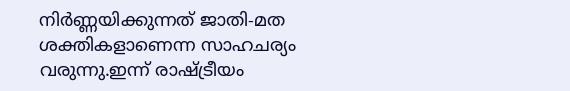നിര്‍ണ്ണയിക്കുന്നത് ജാതി-മത ശക്തികളാണെന്ന സാഹചര്യം വരുന്നു.ഇന്ന് രാഷ്ട്രീയം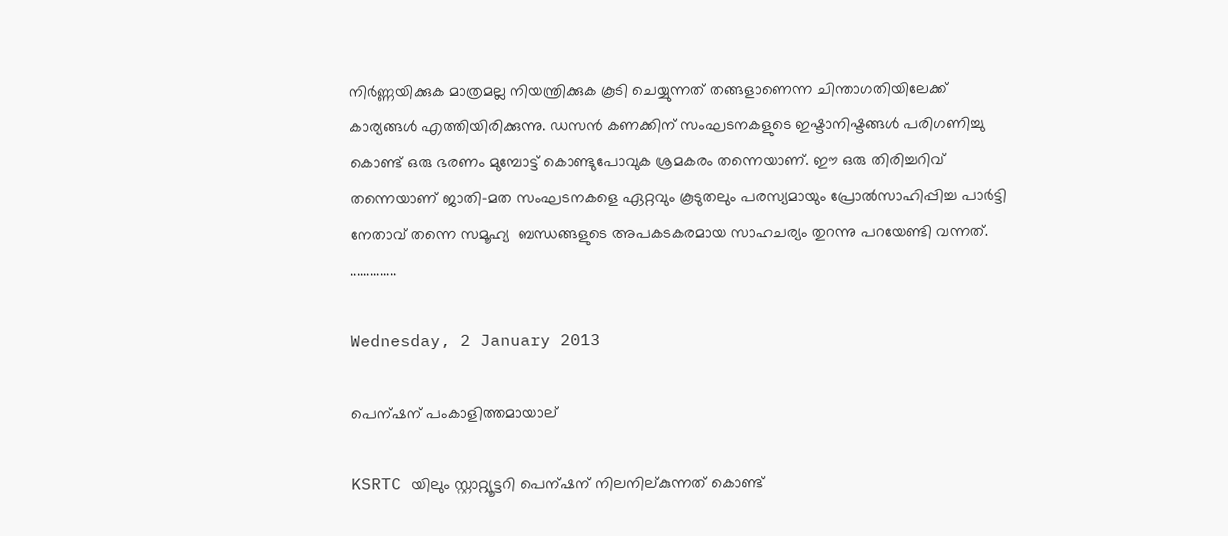നിര്‍ണ്ണയിക്കുക മാത്രമല്ല നിയന്ത്രിക്കുക കൂടി ചെയ്യുന്നത് തങ്ങളാണെന്ന ചിന്താഗതിയിലേക്ക് കാര്യങ്ങള്‍ എത്തിയിരിക്കുന്നു. ഡസന്‍ കണക്കിന് സംഘടനകളുടെ ഇഷ്ടാനിഷ്ടങ്ങള്‍ പരിഗണിച്ചു കൊണ്ട് ഒരു ഭരണം മുമ്പോട്ട് കൊണ്ടുപോവുക ശ്രമകരം തന്നെയാണ്. ഈ ഒരു തിരിച്ചറിവ് തന്നെയാണ് ജാതി-മത സംഘടനകളെ ഏറ്റവും കൂടുതലും പരസ്യമായും പ്രോല്‍സാഹിപ്പിച്ച പാര്‍ട്ടി നേതാവ് തന്നെ സമൂഹ്യ  ബന്ധങ്ങളുടെ അപകടകരമായ സാഹചര്യം തുറന്നു പറയേണ്ടി വന്നത്.
..............

Wednesday, 2 January 2013

പെന്ഷന് പംകാളിത്തമായാല്

KSRTC യിലും സ്റ്റാറ്റ്യൂട്ടറി പെന്ഷന് നിലനില്കുന്നത് കൊണ്ട്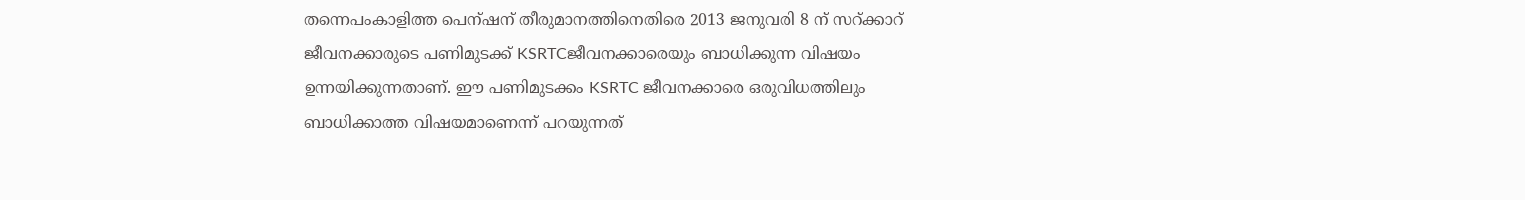തന്നെപംകാളിത്ത പെന്ഷന് തീരുമാനത്തിനെതിരെ 2013 ജനുവരി 8 ന് സറ്ക്കാറ് ജീവനക്കാരുടെ പണിമുടക്ക് KSRTCജീവനക്കാരെയും ബാധിക്കുന്ന വിഷയം ഉന്നയിക്കുന്നതാണ്. ഈ പണിമുടക്കം KSRTC ജീവനക്കാരെ ഒരുവിധത്തിലും ബാധിക്കാത്ത വിഷയമാണെന്ന് പറയുന്നത്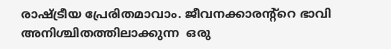രാഷ്ട്രീയ പ്രേരിതമാവാം. ജീവനക്കാരന്റ്റെ ഭാവി അനിശ്ചിതത്തിലാക്കുന്ന  ഒരു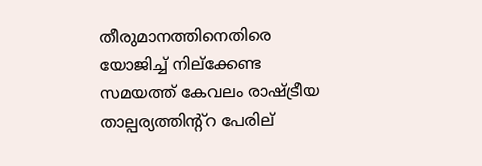തീരുമാനത്തിനെതിരെ യോജിച്ച് നില്ക്കേണ്ട സമയത്ത് കേവലം രാഷ്ട്രീയ താല്പര്യത്തിന്റ്റ പേരില്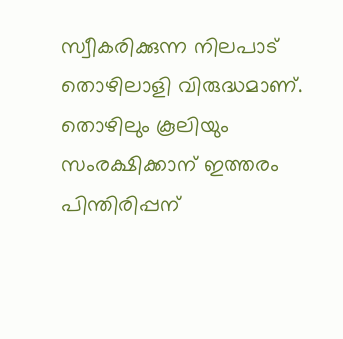സ്വീകരിക്കുന്ന നിലപാട് തൊഴിലാളി വിരുദ്ധമാണ്. തൊഴിലും കൂലിയും സംരക്ഷിക്കാന് ഇത്തരം പിന്തിരിപ്പന്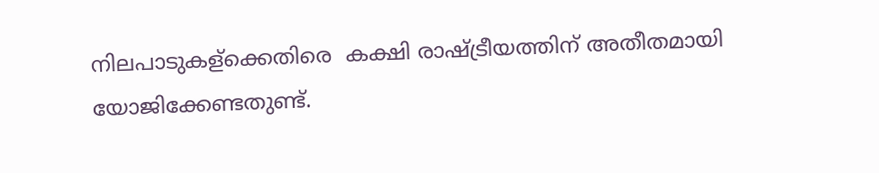നിലപാടുകള്ക്കെതിരെ  കക്ഷി രാഷ്ട്രീയത്തിന് അതീതമായി യോജിക്കേണ്ടതുണ്ട്.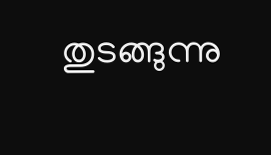തുടങ്ങുന്നു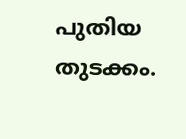പുതിയ തുടക്കം.